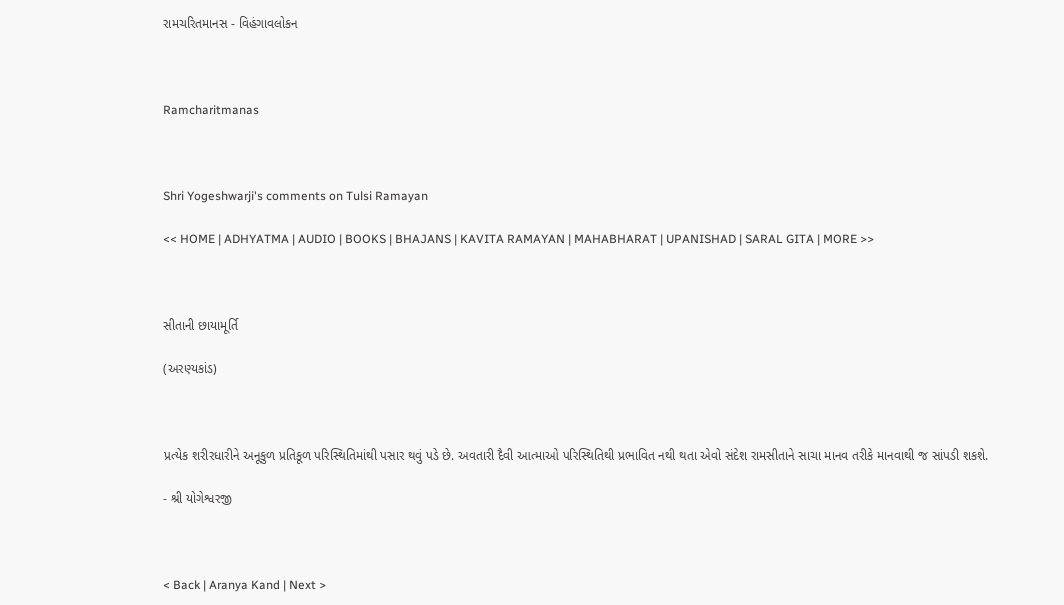રામચરિતમાનસ - વિહંગાવલોકન



Ramcharitmanas



Shri Yogeshwarji's comments on Tulsi Ramayan

<< HOME | ADHYATMA | AUDIO | BOOKS | BHAJANS | KAVITA RAMAYAN | MAHABHARAT | UPANISHAD | SARAL GITA | MORE >>



સીતાની છાયામૂર્તિ

(અરણ્યકાંડ)



પ્રત્યેક શરીરધારીને અનૂકુળ પ્રતિકૂળ પરિસ્થિતિમાંથી પસાર થવું પડે છે. અવતારી દૈવી આત્માઓ પરિસ્થિતિથી પ્રભાવિત નથી થતા એવો સંદેશ રામસીતાને સાચા માનવ તરીકે માનવાથી જ સાંપડી શકશે.

- શ્રી યોગેશ્વરજી



< Back | Aranya Kand | Next >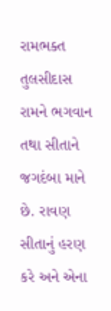રામભક્ત તુલસીદાસ રામને ભગવાન તથા સીતાને જગદંબા માને છે. રાવણ સીતાનું હરણ કરે અને એના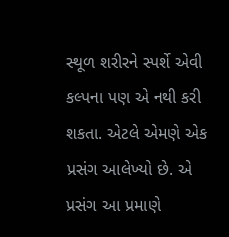સ્થૂળ શરીરને સ્પર્શે એવી કલ્પના પણ એ નથી કરી શકતા. એટલે એમણે એક પ્રસંગ આલેખ્યો છે. એ પ્રસંગ આ પ્રમાણે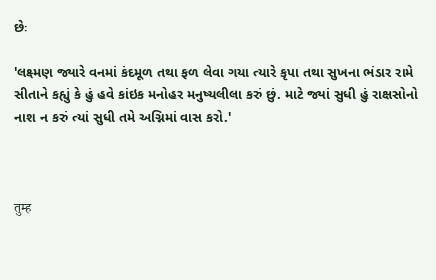છેઃ

'લક્ષ્મણ જ્યારે વનમાં કંદમૂળ તથા ફળ લેવા ગયા ત્યારે કૃપા તથા સુખના ભંડાર રામે સીતાને કહ્યું કે હું હવે કાંઇક મનોહર મનુષ્યલીલા કરું છું. માટે જ્યાં સુધી હું રાક્ષસોનો નાશ ન કરું ત્યાં સુધી તમે અગ્નિમાં વાસ કરો.'



तुम्ह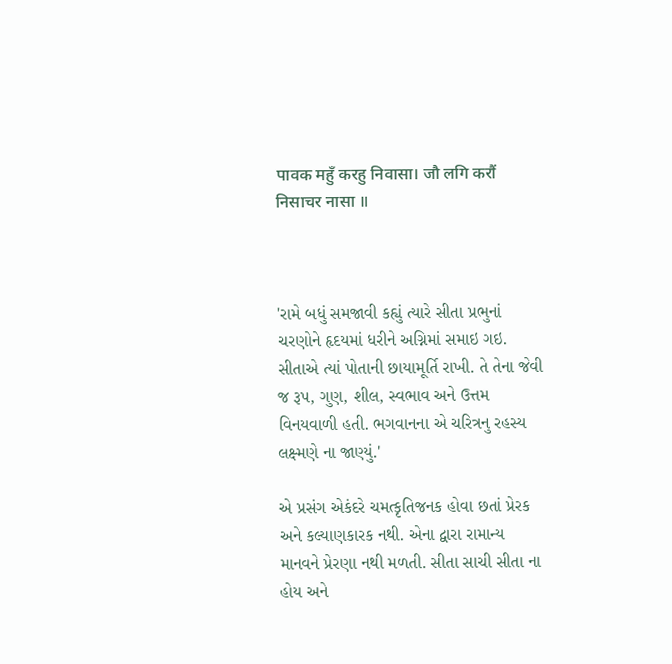पावक महुँ करहु निवासा। जौ लगि करौं निसाचर नासा ॥



'રામે બધું સમજાવી કહ્યું ત્યારે સીતા પ્રભુનાં ચરણોને હૃદયમાં ધરીને અગ્નિમાં સમાઇ ગઇ. સીતાએ ત્યાં પોતાની છાયામૂર્તિ રાખી. તે તેના જેવી જ રૂપ, ગુણ, શીલ, સ્વભાવ અને ઉત્તમ વિનયવાળી હતી. ભગવાનના એ ચરિત્રનુ રહસ્ય લક્ષ્મણે ના જાણ્યું.'

એ પ્રસંગ એકંદરે ચમત્કૃતિજનક હોવા છતાં પ્રેરક અને કલ્યાણકારક નથી. એના દ્વારા રામાન્ય માનવને પ્રેરણા નથી મળતી. સીતા સાચી સીતા ના હોય અને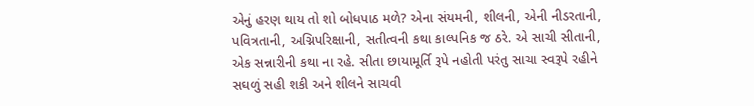એનું હરણ થાય તો શો બોધપાઠ મળે? એના સંયમની, શીલની, એની નીડરતાની, પવિત્રતાની, અગ્નિપરિક્ષાની, સતીત્વની કથા કાલ્પનિક જ ઠરે. એ સાચી સીતાની, એક સન્નારીની કથા ના રહે. સીતા છાયામૂર્તિ રૂપે નહોતી પરંતુ સાચા સ્વરૂપે રહીને સઘળું સહી શકી અને શીલને સાચવી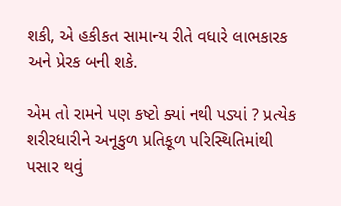શકી, એ હકીકત સામાન્ય રીતે વધારે લાભકારક અને પ્રેરક બની શકે.

એમ તો રામને પણ કષ્ટો ક્યાં નથી પડ્યાં ? પ્રત્યેક શરીરધારીને અનૂકુળ પ્રતિકૂળ પરિસ્થિતિમાંથી પસાર થવું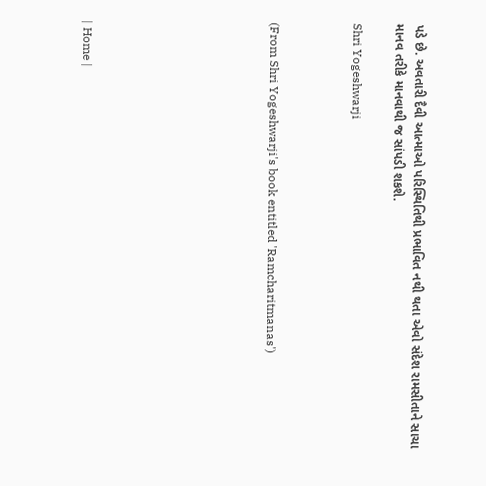પડે છે. અવતારી દૈવી આત્માઓ પરિસ્થિતિથી પ્રભાવિત નથી થતા એવો સંદેશ રામસીતાને સાચા માનવ તરીકે માનવાથી જ સાંપડી શકશે.

Shri Yogeshwarji



(From Shri Yogeshwarji's book entitled 'Ramcharitmanas')








| Home |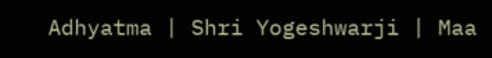Adhyatma | Shri Yogeshwarji | Maa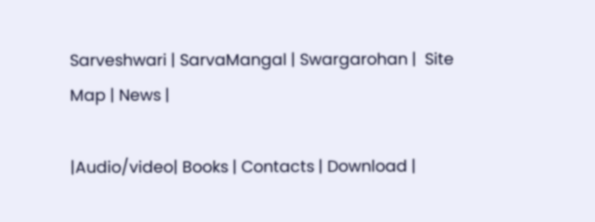Sarveshwari | SarvaMangal | Swargarohan |  Site Map | News |

|Audio/video| Books | Contacts | Download |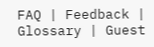FAQ | Feedback | Glossary | Guest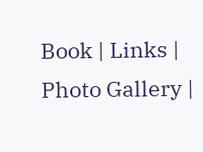Book | Links | Photo Gallery |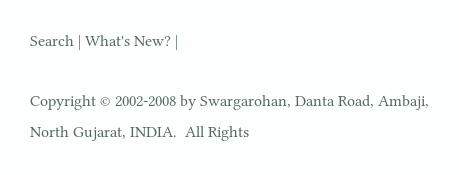Search | What's New? |

Copyright © 2002-2008 by Swargarohan, Danta Road, Ambaji, North Gujarat, INDIA.  All Rights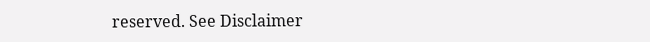reserved. See Disclaimer